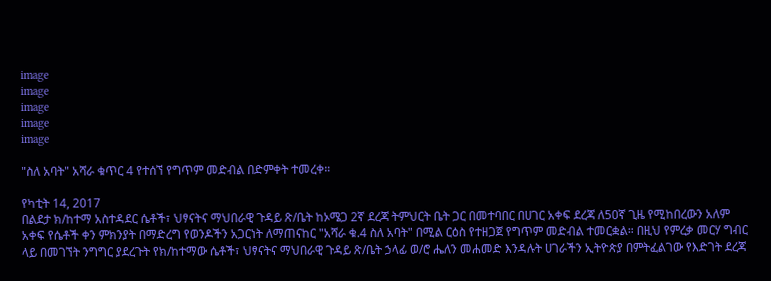image
image
image
image
image

"ስለ አባት" አሻራ ቁጥር 4 የተሰኘ የግጥም መድብል በድምቀት ተመረቀ።

የካቲት 14, 2017
በልደታ ክ/ከተማ አስተዳደር ሴቶች፣ ህፃናትና ማህበራዊ ጉዳይ ጽ/ቤት ከኦሜጋ 2ኛ ደረጃ ትምህርት ቤት ጋር በመተባበር በሀገር አቀፍ ደረጃ ለ50ኛ ጊዜ የሚከበረውን አለም አቀፍ የሴቶች ቀን ምክንያት በማድረግ የወንዶችን አጋርነት ለማጠናከር "አሻራ ቁ.4 ስለ አባት" በሚል ርዕስ የተዘጋጀ የግጥም መድብል ተመርቋል። በዚህ የምረቃ መርሃ ግብር ላይ በመገኘት ንግግር ያደረጉት የክ/ከተማው ሴቶች፣ ህፃናትና ማህበራዊ ጉዳይ ጽ/ቤት ኃላፊ ወ/ሮ ሔለን መሐመድ እንዳሉት ሀገራችን ኢትዮጵያ በምትፈልገው የእድገት ደረጃ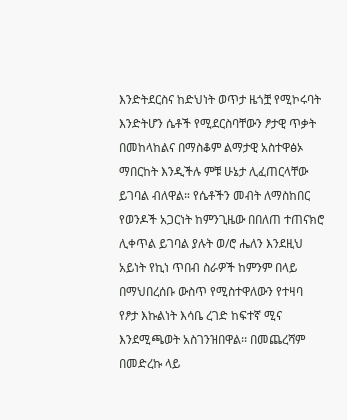እንድትደርስና ከድህነት ወጥታ ዜጎቿ የሚኮሩባት እንድትሆን ሴቶች የሚደርስባቸውን ፆታዊ ጥቃት በመከላከልና በማስቆም ልማታዊ አስተዋፅኦ ማበርከት እንዲችሉ ምቹ ሁኔታ ሊፈጠርላቸው ይገባል ብለዋል። የሴቶችን መብት ለማስከበር የወንዶች አጋርነት ከምንጊዜው በበለጠ ተጠናክሮ ሊቀጥል ይገባል ያሉት ወ/ሮ ሔለን እንደዚህ አይነት የኪነ ጥበብ ስራዎች ከምንም በላይ በማህበረሰቡ ውስጥ የሚስተዋለውን የተዛባ የፆታ እኩልነት እሳቤ ረገድ ከፍተኛ ሚና እንደሚጫወት አስገንዝበዋል፡፡ በመጨረሻም በመድረኩ ላይ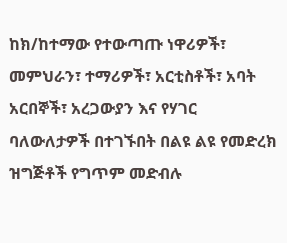ከክ/ከተማው የተውጣጡ ነዋሪዎች፣ መምህራን፣ ተማሪዎች፣ አርቲስቶች፣ አባት አርበኞች፣ አረጋውያን እና የሃገር ባለውለታዎች በተገኙበት በልዩ ልዩ የመድረክ ዝግጅቶች የግጥም መድብሉ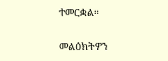ተመርቋል።

መልዕክትዎን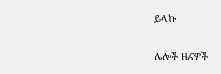ይላኩ

ሌሎች ዜናዎች